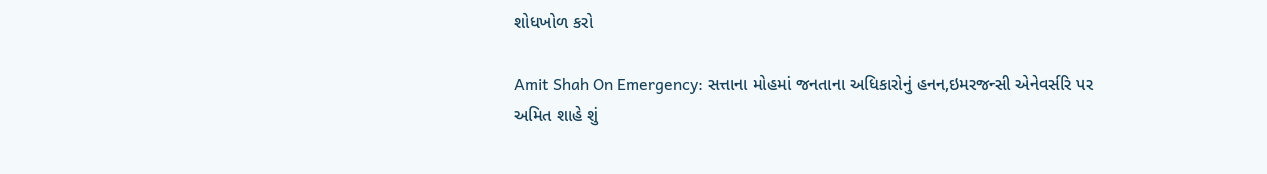શોધખોળ કરો

Amit Shah On Emergency: સત્તાના મોહમાં જનતાના અધિકારોનું હનન,ઇમરજન્સી એનેવર્સરિ પર અમિત શાહે શું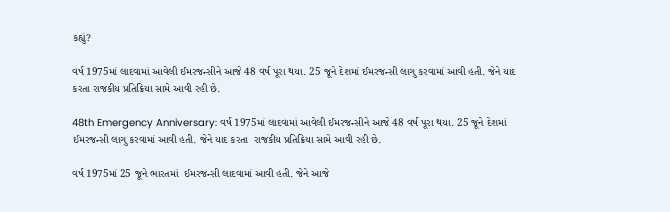કહ્યું?

વર્ષ 1975માં લાદવામાં આવેલી ઈમરજન્સીને આજે 48 વર્ષ પૂરા થયા. 25 જૂને દેશમાં ઈમરજન્સી લાગુ કરવામાં આવી હતી. જેને યાદ કરતા રાજકીય પ્રતિક્રિયા સામે આવી રહી છે.

48th Emergency Anniversary: વર્ષ 1975માં લાદવામાં આવેલી ઈમરજન્સીને આજે 48 વર્ષ પૂરા થયા. 25 જૂને દેશમાં ઈમરજન્સી લાગુ કરવામાં આવી હતી. જેને યાદ કરતા  રાજકીય પ્રતિક્રિયા સામે આવી રહી છે.

વર્ષ 1975માં 25 જૂને ભારતમાં  ઈમરજન્સી લાદવામાં આવી હતી. જેને આજે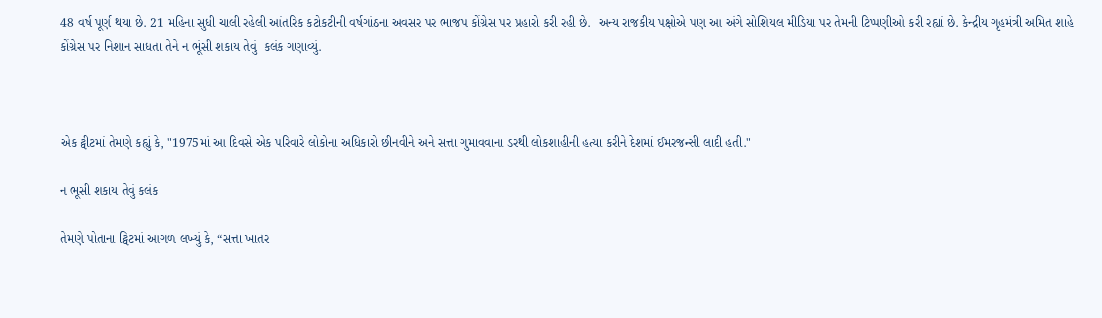48 વર્ષ પૂર્ણ થયા છે. 21 મહિના સુધી ચાલી રહેલી આંતરિક કટોકટીની વર્ષગાંઠના અવસર પર ભાજપ કોંગ્રેસ પર પ્રહારો કરી રહી છે.  અન્ય રાજકીય પક્ષોએ પણ આ અંગે સોશિયલ મીડિયા પર તેમની ટિપ્પણીઓ કરી રહ્યાં છે. કેન્દ્રીય ગૃહમંત્રી અમિત શાહે કોંગ્રેસ પર નિશાન સાધતા તેને ન ભૂંસી શકાય તેવું  કલંક ગણાવ્યું.



એક ટ્વીટમાં તેમણે કહ્યું કે, "1975માં આ દિવસે એક પરિવારે લોકોના અધિકારો છીનવીને અને સત્તા ગુમાવવાના ડરથી લોકશાહીની હત્યા કરીને દેશમાં ઈમરજન્સી લાદી હતી."

ન ભૂસી શકાય તેવું કલંક

તેમણે પોતાના ટ્વિટમાં આગળ લખ્યું કે, “સત્તા ખાતર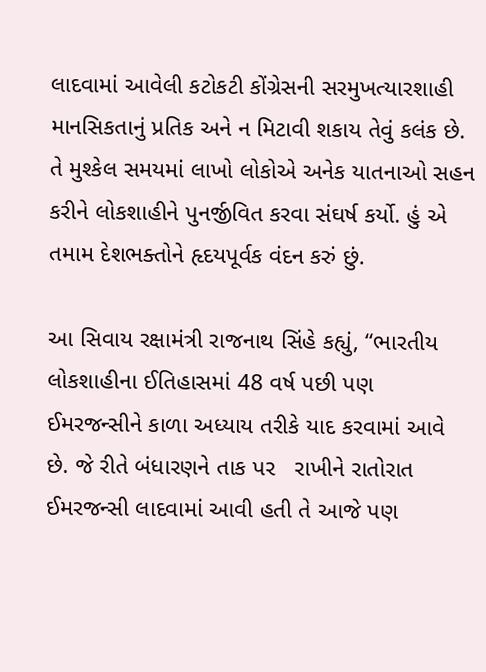લાદવામાં આવેલી કટોકટી કોંગ્રેસની સરમુખત્યારશાહી માનસિકતાનું પ્રતિક અને ન મિટાવી શકાય તેવું કલંક છે. તે મુશ્કેલ સમયમાં લાખો લોકોએ અનેક યાતનાઓ સહન કરીને લોકશાહીને પુનર્જીવિત કરવા સંઘર્ષ કર્યો. હું એ તમામ દેશભક્તોને હૃદયપૂર્વક વંદન કરું છું.

આ સિવાય રક્ષામંત્રી રાજનાથ સિંહે કહ્યું, “ભારતીય લોકશાહીના ઈતિહાસમાં 48 વર્ષ પછી પણ ઈમરજન્સીને કાળા અધ્યાય તરીકે યાદ કરવામાં આવે છે. જે રીતે બંધારણને તાક પર   રાખીને રાતોરાત ઈમરજન્સી લાદવામાં આવી હતી તે આજે પણ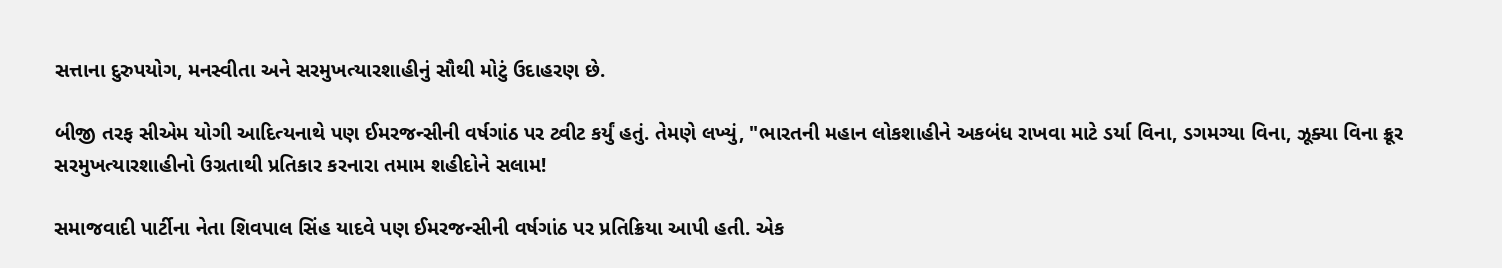સત્તાના દુરુપયોગ, મનસ્વીતા અને સરમુખત્યારશાહીનું સૌથી મોટું ઉદાહરણ છે.

બીજી તરફ સીએમ યોગી આદિત્યનાથે પણ ઈમરજન્સીની વર્ષગાંઠ પર ટ્વીટ કર્યું હતું. તેમણે લખ્યું, "ભારતની મહાન લોકશાહીને અકબંધ રાખવા માટે ડર્યા વિના, ડગમગ્યા વિના, ઝૂક્યા વિના ક્રૂર સરમુખત્યારશાહીનો ઉગ્રતાથી પ્રતિકાર કરનારા તમામ શહીદોને સલામ!

સમાજવાદી પાર્ટીના નેતા શિવપાલ સિંહ યાદવે પણ ઈમરજન્સીની વર્ષગાંઠ પર પ્રતિક્રિયા આપી હતી. એક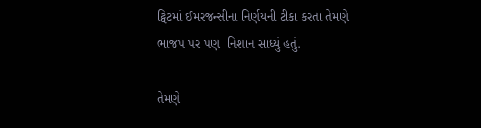ટ્વિટમાં ઈમરજન્સીના નિર્ણયની ટીકા કરતા તેમણે ભાજપ પર પણ  નિશાન સાધ્યું હતું.

તેમણે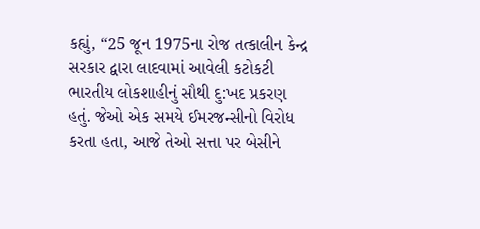કહ્યું, “25 જૂન 1975ના રોજ તત્કાલીન કેન્દ્ર સરકાર દ્વારા લાદવામાં આવેલી કટોકટી ભારતીય લોકશાહીનું સૌથી દુ:ખદ પ્રકરણ હતું. જેઓ એક સમયે ઈમરજન્સીનો વિરોધ કરતા હતા, આજે તેઓ સત્તા પર બેસીને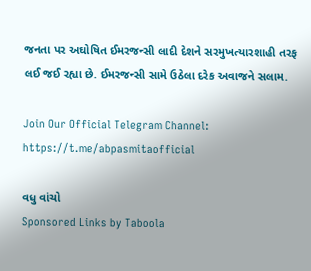જનતા પર અઘોષિત ઈમરજન્સી લાદી દેશને સરમુખત્યારશાહી તરફ લઈ જઈ રહ્યા છે. ઈમરજન્સી સામે ઉઠેલા દરેક અવાજને સલામ.

Join Our Official Telegram Channel:
https://t.me/abpasmitaofficial

વધુ વાંચો
Sponsored Links by Taboola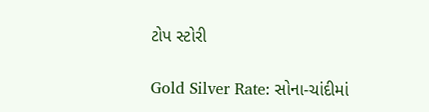ટોપ સ્ટોરી

Gold Silver Rate: સોના-ચાંદીમાં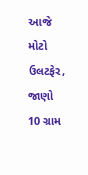આજે મોટો ઉલટફેર, જાણો 10 ગ્રામ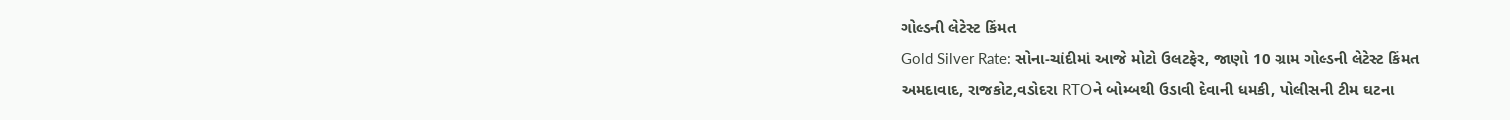ગોલ્ડની લેટેસ્ટ કિંમત
Gold Silver Rate: સોના-ચાંદીમાં આજે મોટો ઉલટફેર, જાણો 10 ગ્રામ ગોલ્ડની લેટેસ્ટ કિંમત
અમદાવાદ, રાજકોટ,વડોદરા RTOને બોમ્બથી ઉડાવી દેવાની ધમકી, પોલીસની ટીમ ઘટના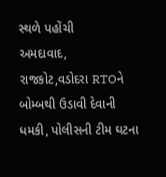સ્થળે પહોંચી
અમદાવાદ, રાજકોટ,વડોદરા RTOને બોમ્બથી ઉડાવી દેવાની ધમકી, પોલીસની ટીમ ઘટના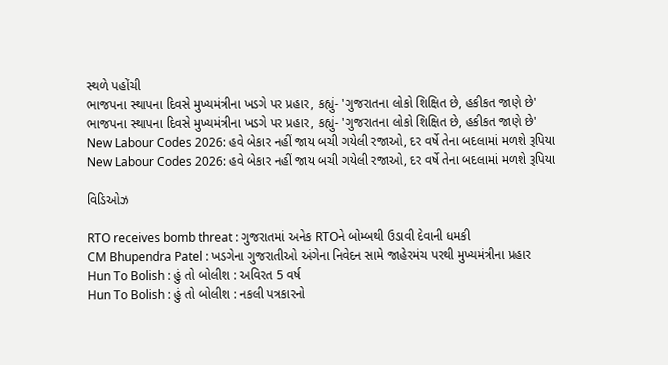સ્થળે પહોંચી
ભાજપના સ્થાપના દિવસે મુખ્યમંત્રીના ખડગે પર પ્રહાર, કહ્યું- 'ગુજરાતના લોકો શિક્ષિત છે, હકીકત જાણે છે'
ભાજપના સ્થાપના દિવસે મુખ્યમંત્રીના ખડગે પર પ્રહાર, કહ્યું- 'ગુજરાતના લોકો શિક્ષિત છે, હકીકત જાણે છે'
New Labour Codes 2026: હવે બેકાર નહીં જાય બચી ગયેલી રજાઓ, દર વર્ષે તેના બદલામાં મળશે રૂપિયા
New Labour Codes 2026: હવે બેકાર નહીં જાય બચી ગયેલી રજાઓ, દર વર્ષે તેના બદલામાં મળશે રૂપિયા

વિડિઓઝ

RTO receives bomb threat : ગુજરાતમાં અનેક RTOને બોમ્બથી ઉડાવી દેવાની ધમકી
CM Bhupendra Patel : ખડગેના ગુજરાતીઓ અંગેના નિવેદન સામે જાહેરમંચ પરથી મુખ્યમંત્રીના પ્રહાર
Hun To Bolish : હું તો બોલીશ : અવિરત 5 વર્ષ
Hun To Bolish : હું તો બોલીશ : નકલી પત્રકારનો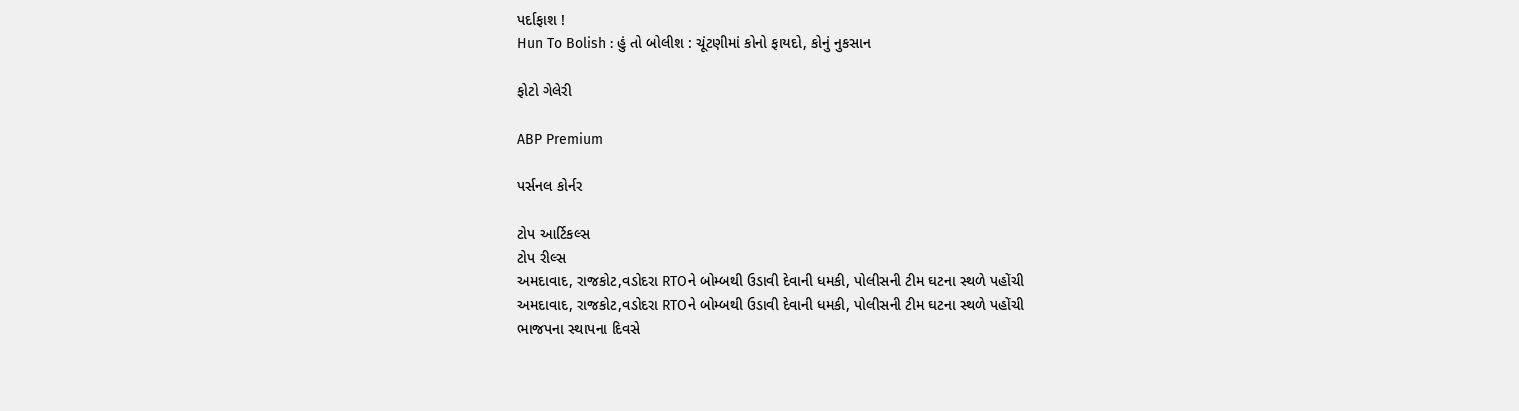પર્દાફાશ !
Hun To Bolish : હું તો બોલીશ : ચૂંટણીમાં કોનો ફાયદો, કોનું નુકસાન

ફોટો ગેલેરી

ABP Premium

પર્સનલ કોર્નર

ટોપ આર્ટિકલ્સ
ટોપ રીલ્સ
અમદાવાદ, રાજકોટ,વડોદરા RTOને બોમ્બથી ઉડાવી દેવાની ધમકી, પોલીસની ટીમ ઘટના સ્થળે પહોંચી
અમદાવાદ, રાજકોટ,વડોદરા RTOને બોમ્બથી ઉડાવી દેવાની ધમકી, પોલીસની ટીમ ઘટના સ્થળે પહોંચી
ભાજપના સ્થાપના દિવસે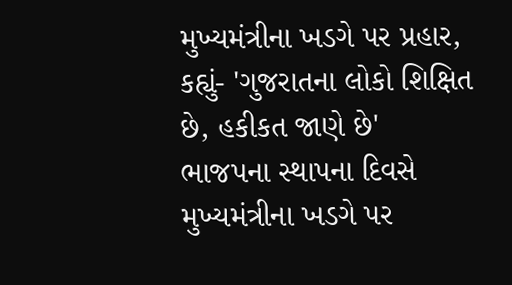મુખ્યમંત્રીના ખડગે પર પ્રહાર, કહ્યું- 'ગુજરાતના લોકો શિક્ષિત છે, હકીકત જાણે છે'
ભાજપના સ્થાપના દિવસે મુખ્યમંત્રીના ખડગે પર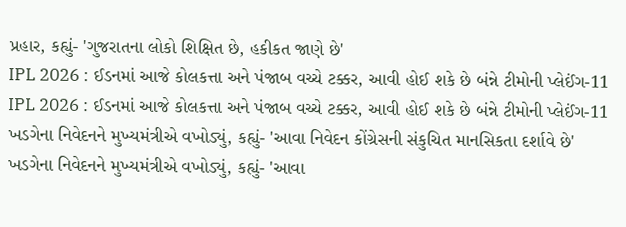પ્રહાર, કહ્યું- 'ગુજરાતના લોકો શિક્ષિત છે, હકીકત જાણે છે'
IPL 2026 : ઈડનમાં આજે કોલકત્તા અને પંજાબ વચ્ચે ટક્કર, આવી હોઈ શકે છે બંન્ને ટીમોની પ્લેઈંગ-11
IPL 2026 : ઈડનમાં આજે કોલકત્તા અને પંજાબ વચ્ચે ટક્કર, આવી હોઈ શકે છે બંન્ને ટીમોની પ્લેઈંગ-11
ખડગેના નિવેદનને મુખ્યમંત્રીએ વખોડ્યું, કહ્યું- 'આવા નિવેદન કોંગ્રેસની સંકુચિત માનસિકતા દર્શાવે છે'
ખડગેના નિવેદનને મુખ્યમંત્રીએ વખોડ્યું, કહ્યું- 'આવા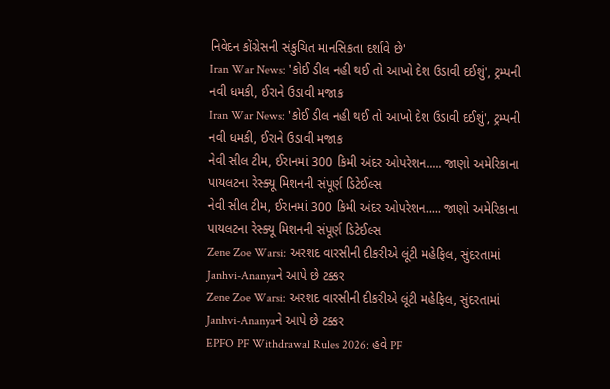નિવેદન કોંગ્રેસની સંકુચિત માનસિકતા દર્શાવે છે'
Iran War News: 'કોઈ ડીલ નહી થઈ તો આખો દેશ ઉડાવી દઈશું', ટ્રમ્પની નવી ધમકી, ઈરાને ઉડાવી મજાક
Iran War News: 'કોઈ ડીલ નહી થઈ તો આખો દેશ ઉડાવી દઈશું', ટ્રમ્પની નવી ધમકી, ઈરાને ઉડાવી મજાક
નેવી સીલ ટીમ, ઈરાનમાં 300 કિમી અંદર ઓપરેશન..... જાણો અમેરિકાના પાયલટના રેસ્ક્યૂ મિશનની સંપૂર્ણ ડિટેઈલ્સ
નેવી સીલ ટીમ, ઈરાનમાં 300 કિમી અંદર ઓપરેશન..... જાણો અમેરિકાના પાયલટના રેસ્ક્યૂ મિશનની સંપૂર્ણ ડિટેઈલ્સ
Zene Zoe Warsi: અરશદ વારસીની દીકરીએ લૂંટી મહેફિલ, સુંદરતામાં Janhvi-Ananyaને આપે છે ટક્કર
Zene Zoe Warsi: અરશદ વારસીની દીકરીએ લૂંટી મહેફિલ, સુંદરતામાં Janhvi-Ananyaને આપે છે ટક્કર
EPFO PF Withdrawal Rules 2026: હવે PF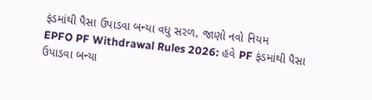ફંડમાંથી પૈસા ઉપાડવા બન્યા વધુ સરળ, જાણો નવો નિયમ
EPFO PF Withdrawal Rules 2026: હવે PF ફંડમાંથી પૈસા ઉપાડવા બન્યા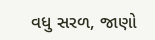વધુ સરળ, જાણો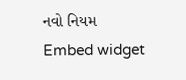નવો નિયમ
Embed widget